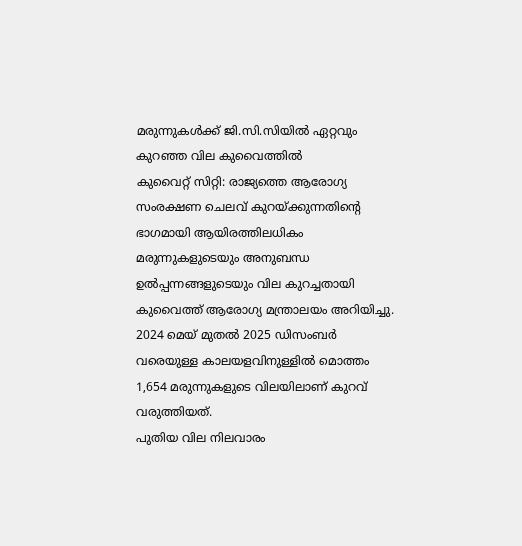മരുന്നുകൾക്ക് ജി.സി.സിയിൽ ഏറ്റവും കുറഞ്ഞ വില കുവൈത്തിൽ
കുവൈറ്റ് സിറ്റി: രാജ്യത്തെ ആരോഗ്യ സംരക്ഷണ ചെലവ് കുറയ്ക്കുന്നതിന്റെ ഭാഗമായി ആയിരത്തിലധികം മരുന്നുകളുടെയും അനുബന്ധ ഉൽപ്പന്നങ്ങളുടെയും വില കുറച്ചതായി കുവൈത്ത് ആരോഗ്യ മന്ത്രാലയം അറിയിച്ചു. 2024 മെയ് മുതൽ 2025 ഡിസംബർ വരെയുള്ള കാലയളവിനുള്ളിൽ മൊത്തം 1,654 മരുന്നുകളുടെ വിലയിലാണ് കുറവ് വരുത്തിയത്.
പുതിയ വില നിലവാരം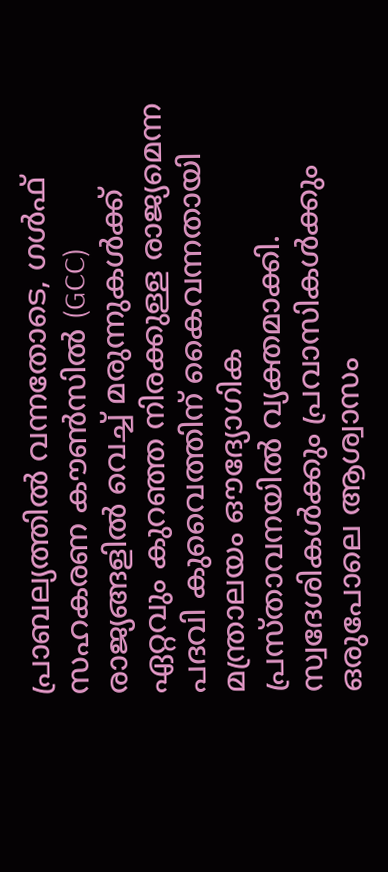പ്രാബല്യത്തിൽ വന്നതോടെ, ഗൾഫ് സഹകരണ കൗൺസിൽ (GCC) രാജ്യങ്ങളിൽ വെച്ച് മരുന്നുകൾക്ക് ഏറ്റവും കുറഞ്ഞ നിരക്കുള്ള രാജ്യമെന്ന പദവി കുവൈത്തിന് കൈവന്നതായി മന്ത്രാലയം ഔദ്യോഗിക പ്രസ്താവനയിൽ വ്യക്തമാക്കി. സ്വദേശികൾക്കും പ്രവാസികൾക്കും ഒരുപോലെ ആശ്വാസം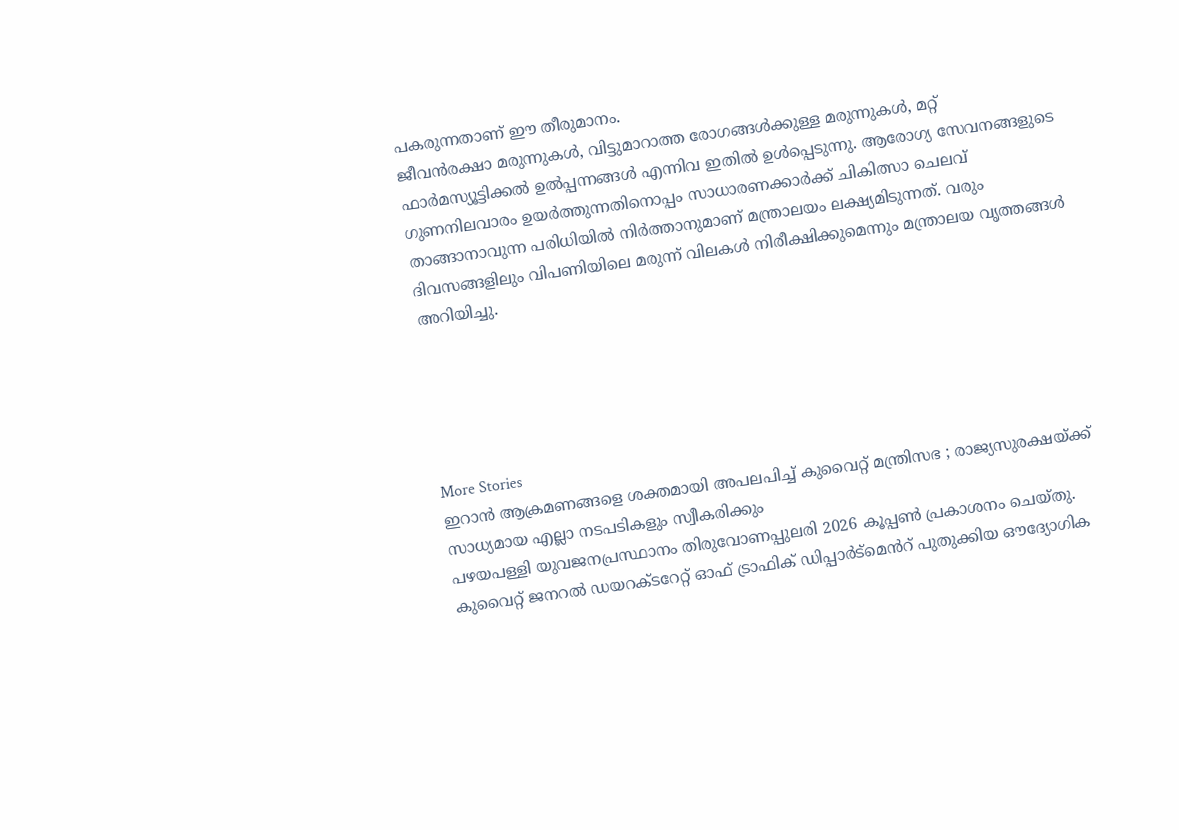പകരുന്നതാണ് ഈ തീരുമാനം.
ജീവൻരക്ഷാ മരുന്നുകൾ, വിട്ടുമാറാത്ത രോഗങ്ങൾക്കുള്ള മരുന്നുകൾ, മറ്റ് ഫാർമസ്യൂട്ടിക്കൽ ഉൽപ്പന്നങ്ങൾ എന്നിവ ഇതിൽ ഉൾപ്പെടുന്നു. ആരോഗ്യ സേവനങ്ങളുടെ ഗുണനിലവാരം ഉയർത്തുന്നതിനൊപ്പം സാധാരണക്കാർക്ക് ചികിത്സാ ചെലവ് താങ്ങാനാവുന്ന പരിധിയിൽ നിർത്താനുമാണ് മന്ത്രാലയം ലക്ഷ്യമിടുന്നത്. വരും ദിവസങ്ങളിലും വിപണിയിലെ മരുന്ന് വിലകൾ നിരീക്ഷിക്കുമെന്നും മന്ത്രാലയ വൃത്തങ്ങൾ അറിയിച്ചു.





More Stories
ഇറാൻ ആക്രമണങ്ങളെ ശക്തമായി അപലപിച്ച് കുവൈറ്റ് മന്ത്രിസഭ ; രാജ്യസുരക്ഷയ്ക്ക് സാധ്യമായ എല്ലാ നടപടികളും സ്വീകരിക്കും
പഴയപള്ളി യുവജനപ്രസ്ഥാനം തിരുവോണപ്പുലരി 2026 കൂപ്പൺ പ്രകാശനം ചെയ്തു.
കുവൈറ്റ് ജനറൽ ഡയറക്ടറേറ്റ് ഓഫ് ട്രാഫിക് ഡിപ്പാർട്മെൻറ് പുതുക്കിയ ഔദ്യോഗിക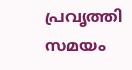പ്രവൃത്തി സമയം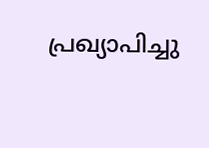പ്രഖ്യാപിച്ചു